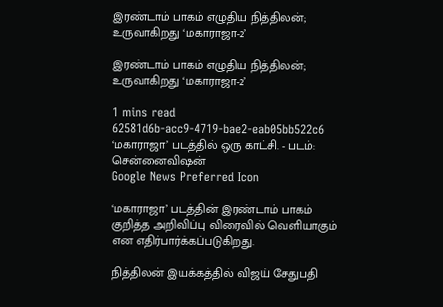இரண்டாம் பாகம் எழுதிய நித்திலன்; உருவாகிறது ‘மகாராஜா-2’

இரண்டாம் பாகம் எழுதிய நித்திலன்; உருவாகிறது ‘மகாராஜா-2’

1 mins read
62581d6b-acc9-4719-bae2-eab05bb522c6
‘மகாராஜா’ படத்தில் ஒரு காட்சி. - படம்: சென்னைவிஷன்
Google News Preferred Icon

‘மகாராஜா’ படத்தின் இரண்டாம் பாகம் குறித்த அறிவிப்பு விரைவில் வெளியாகும் என எதிர்பார்க்கப்படுகிறது.

நித்திலன் இயக்கத்தில் விஜய் சேதுபதி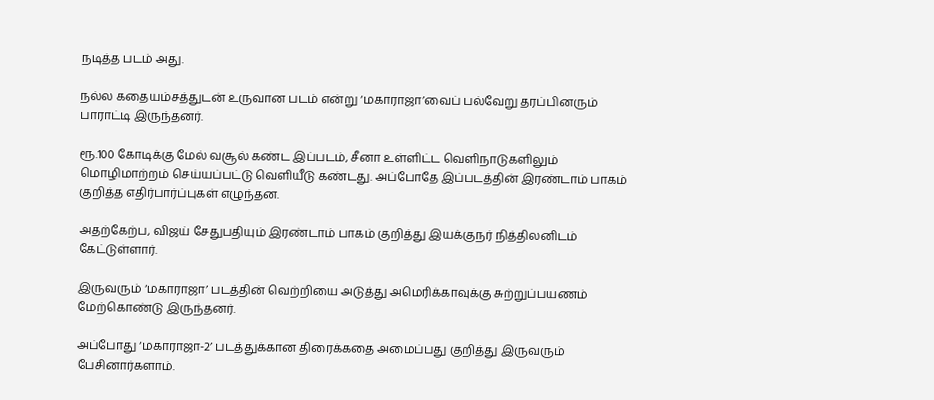நடித்த படம் அது.

நல்ல கதையம்சத்துடன் உருவான படம் என்று ‘மகாராஜா’வைப் பல்வேறு தரப்பினரும் பாராட்டி இருந்தனர்.

ரூ.100 கோடிக்கு மேல் வசூல் கண்ட இப்படம், சீனா உள்ளிட்ட வெளிநாடுகளிலும் மொழிமாற்றம் செய்யப்பட்டு வெளியீடு கண்டது. அப்போதே இப்படத்தின் இரண்டாம் பாகம் குறித்த எதிர்பார்ப்புகள் எழுந்தன.

அதற்கேற்ப, விஜய் சேதுபதியும் இரண்டாம் பாகம் குறித்து இயக்குநர் நித்திலனிடம் கேட்டுள்ளார்.

இருவரும் ‘மகாராஜா’ படத்தின் வெற்றியை அடுத்து அமெரிக்காவுக்கு சுற்றுப்பயணம் மேற்கொண்டு இருந்தனர்.

அப்போது ‘மகாராஜா-2’ படத்துக்கான திரைக்கதை அமைப்பது குறித்து இருவரும் பேசினார்களாம்.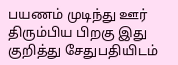பயணம் முடிந்து ஊர் திரும்பிய பிறகு இது குறித்து சேதுபதியிடம்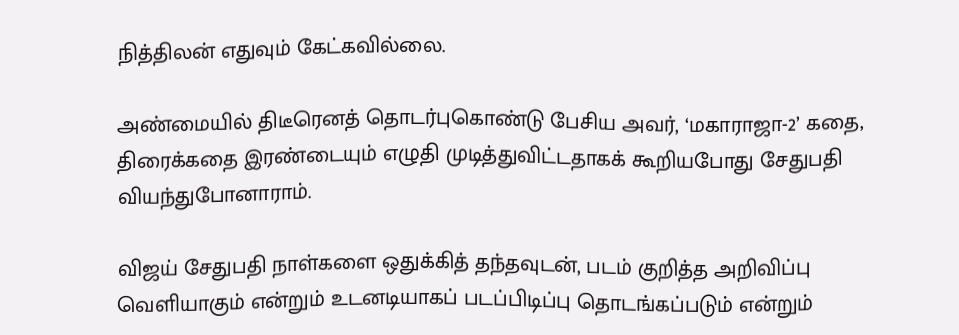நித்திலன் எதுவும் கேட்கவில்லை.

அண்மையில் திடீரெனத் தொடர்புகொண்டு பேசிய அவர், ‘மகாராஜா-2’ கதை, திரைக்கதை இரண்டையும் எழுதி முடித்துவிட்டதாகக் கூறியபோது சேதுபதி வியந்துபோனாராம்.

விஜய் சேதுபதி நாள்களை ஒதுக்கித் தந்தவுடன், படம் குறித்த அறிவிப்பு வெளியாகும் என்றும் உடனடியாகப் படப்பிடிப்பு தொடங்கப்படும் என்றும்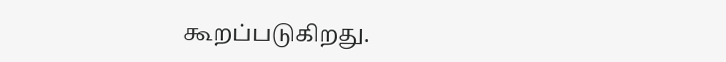கூறப்படுகிறது.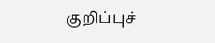குறிப்புச்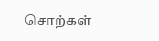சொற்கள்